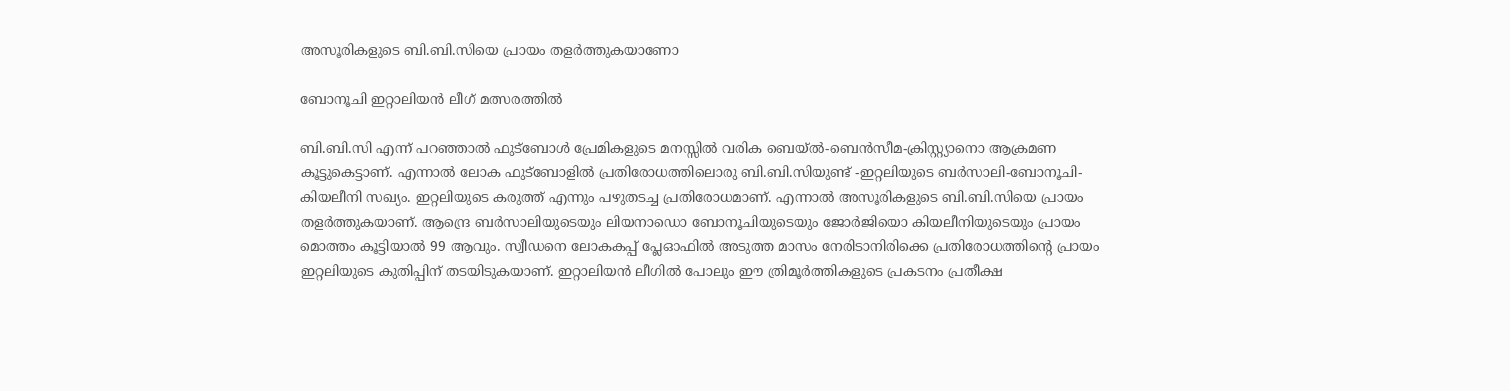അസൂരികളുടെ ബി.ബി.സിയെ പ്രായം തളർത്തുകയാണോ

ബോനൂചി ഇറ്റാലിയൻ ലീഗ് മത്സരത്തിൽ

ബി.ബി.സി എന്ന് പറഞ്ഞാൽ ഫുട്‌ബോൾ പ്രേമികളുടെ മനസ്സിൽ വരിക ബെയ്ൽ-ബെൻസീമ-ക്രിസ്റ്റ്യാനൊ ആക്രമണ കൂട്ടുകെട്ടാണ്. എന്നാൽ ലോക ഫുട്‌ബോളിൽ പ്രതിരോധത്തിലൊരു ബി.ബി.സിയുണ്ട് -ഇറ്റലിയുടെ ബർസാലി-ബോനൂചി-കിയലീനി സഖ്യം. ഇറ്റലിയുടെ കരുത്ത് എന്നും പഴുതടച്ച പ്രതിരോധമാണ്. എന്നാൽ അസൂരികളുടെ ബി.ബി.സിയെ പ്രായം തളർത്തുകയാണ്. ആന്ദ്രെ ബർസാലിയുടെയും ലിയനാഡൊ ബോനൂചിയുടെയും ജോർജിയൊ കിയലീനിയുടെയും പ്രായം മൊത്തം കൂട്ടിയാൽ 99 ആവും. സ്വീഡനെ ലോകകപ്പ് പ്ലേഓഫിൽ അടുത്ത മാസം നേരിടാനിരിക്കെ പ്രതിരോധത്തിന്റെ പ്രായം ഇറ്റലിയുടെ കുതിപ്പിന് തടയിടുകയാണ്. ഇറ്റാലിയൻ ലീഗിൽ പോലും ഈ ത്രിമൂർത്തികളുടെ പ്രകടനം പ്രതീക്ഷ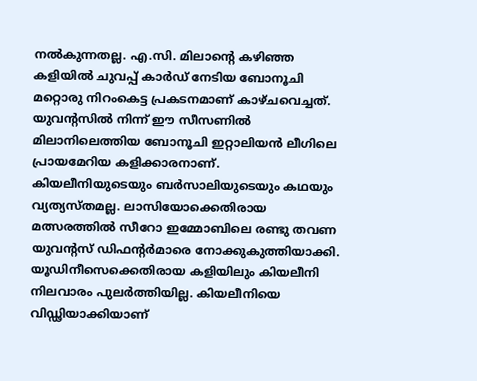നൽകുന്നതല്ല. എ.സി. മിലാന്റെ കഴിഞ്ഞ കളിയിൽ ചുവപ്പ് കാർഡ് നേടിയ ബോനൂചി മറ്റൊരു നിറംകെട്ട പ്രകടനമാണ് കാഴ്ചവെച്ചത്. യുവന്റസിൽ നിന്ന് ഈ സീസണിൽ മിലാനിലെത്തിയ ബോനൂചി ഇറ്റാലിയൻ ലീഗിലെ പ്രായമേറിയ കളിക്കാരനാണ്.
കിയലീനിയുടെയും ബർസാലിയുടെയും കഥയും വ്യത്യസ്തമല്ല. ലാസിയോക്കെതിരായ മത്സരത്തിൽ സീറോ ഇമ്മോബിലെ രണ്ടു തവണ യുവന്റസ് ഡിഫന്റർമാരെ നോക്കുകുത്തിയാക്കി. യൂഡിനീസെക്കെതിരായ കളിയിലും കിയലീനി നിലവാരം പുലർത്തിയില്ല. കിയലീനിയെ വിഡ്ഢിയാക്കിയാണ്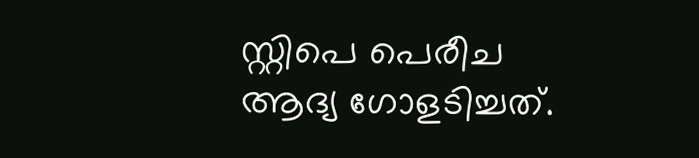സ്റ്റിപെ പെരീച ആദ്യ ഗോളടിച്ചത്.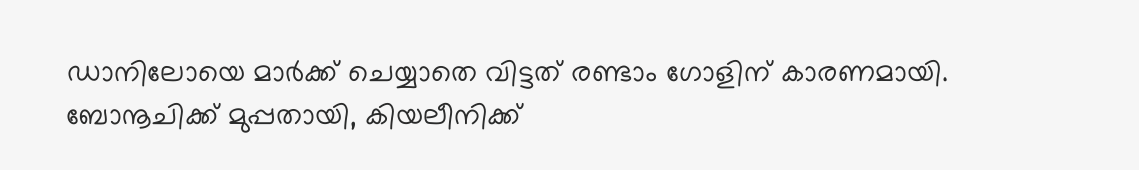ഡാനിലോയെ മാർക്ക് ചെയ്യാതെ വിട്ടത് രണ്ടാം ഗോളിന് കാരണമായി.
ബോനൂചിക്ക് മുപ്പതായി, കിയലീനിക്ക്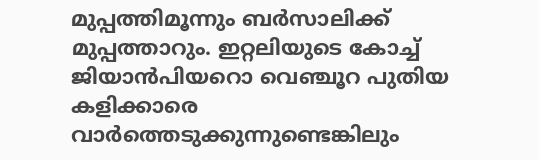മുപ്പത്തിമൂന്നും ബർസാലിക്ക് മുപ്പത്താറും. ഇറ്റലിയുടെ കോച്ച് ജിയാൻപിയറൊ വെഞ്ചൂറ പുതിയ കളിക്കാരെ വാർത്തെടുക്കുന്നുണ്ടെങ്കിലും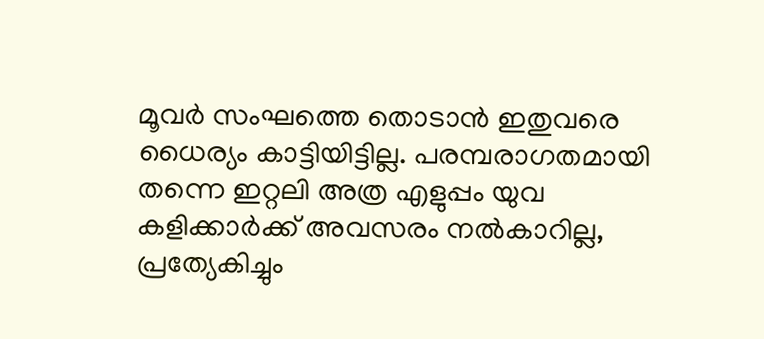മൂവർ സംഘത്തെ തൊടാൻ ഇതുവരെ ധൈര്യം കാട്ടിയിട്ടില്ല. പരമ്പരാഗതമായി തന്നെ ഇറ്റലി അത്ര എളുപ്പം യുവ കളിക്കാർക്ക് അവസരം നൽകാറില്ല, പ്രത്യേകിച്ചും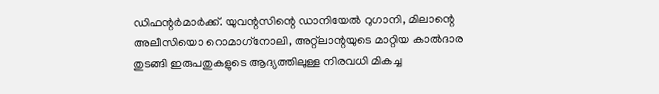ഡിഫന്റർമാർക്ക്. യുവന്റസിന്റെ ഡാനിയേൽ റുഗാനി, മിലാന്റെ അലീസിയൊ റൊമാഗ്‌നോലി, അറ്റ്‌ലാന്റയുടെ മാറ്റിയ കാൽദാര തുടങ്ങി ഇരുപതുകളുടെ ആദ്യത്തിലുള്ള നിരവധി മികച്ച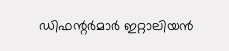ഡിഫന്റർമാർ ഇറ്റാലിയൻ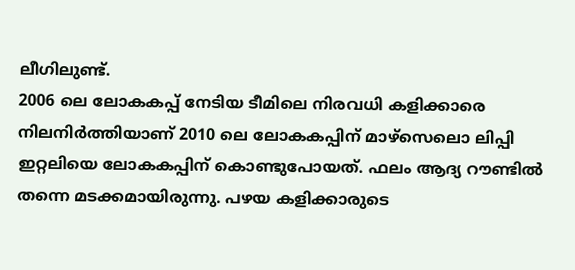ലീഗിലുണ്ട്.
2006 ലെ ലോകകപ്പ് നേടിയ ടീമിലെ നിരവധി കളിക്കാരെ നിലനിർത്തിയാണ് 2010 ലെ ലോകകപ്പിന് മാഴ്‌സെലൊ ലിപ്പി ഇറ്റലിയെ ലോകകപ്പിന് കൊണ്ടുപോയത്. ഫലം ആദ്യ റൗണ്ടിൽ തന്നെ മടക്കമായിരുന്നു. പഴയ കളിക്കാരുടെ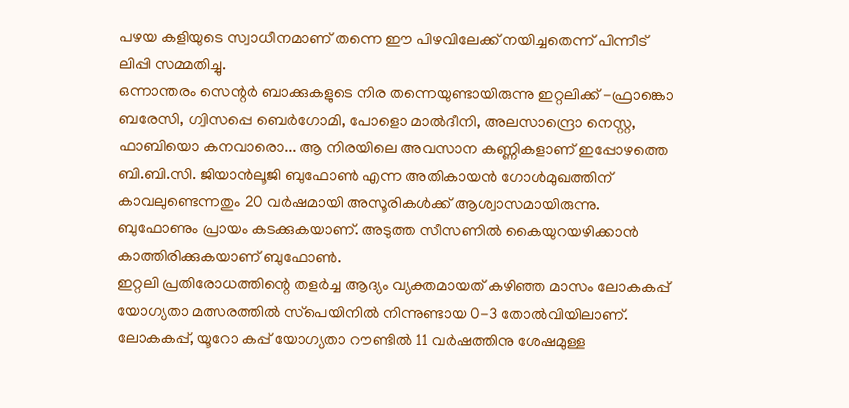പഴയ കളിയുടെ സ്വാധീനമാണ് തന്നെ ഈ പിഴവിലേക്ക് നയിച്ചതെന്ന് പിന്നീട് ലിപ്പി സമ്മതിച്ചു.
ഒന്നാന്തരം സെന്റർ ബാക്കുകളുടെ നിര തന്നെയുണ്ടായിരുന്നു ഇറ്റലിക്ക് -ഫ്രാങ്കൊ ബരേസി, ഗ്വിസപ്പെ ബെർഗോമി, പോളൊ മാൽദീനി, അലസാന്ദ്രൊ നെസ്റ്റ, ഫാബിയൊ കനവാരൊ... ആ നിരയിലെ അവസാന കണ്ണികളാണ് ഇപ്പോഴത്തെ ബി.ബി.സി. ജിയാൻലൂജി ബുഫോൺ എന്ന അതികായൻ ഗോൾമുഖത്തിന് കാവലുണ്ടെന്നതും 20 വർഷമായി അസൂരികൾക്ക് ആശ്വാസമായിരുന്നു. ബുഫോണും പ്രായം കടക്കുകയാണ്. അടുത്ത സീസണിൽ കൈയുറയഴിക്കാൻ കാത്തിരിക്കുകയാണ് ബുഫോൺ.
ഇറ്റലി പ്രതിരോധത്തിന്റെ തളർച്ച ആദ്യം വ്യക്തമായത് കഴിഞ്ഞ മാസം ലോകകപ്പ് യോഗ്യതാ മത്സരത്തിൽ സ്‌പെയിനിൽ നിന്നുണ്ടായ 0-3 തോൽവിയിലാണ്. ലോകകപ്പ്, യൂറോ കപ്പ് യോഗ്യതാ റൗണ്ടിൽ 11 വർഷത്തിനു ശേഷമുള്ള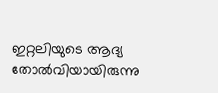ഇറ്റലിയുടെ ആദ്യ തോൽവിയായിരുന്നു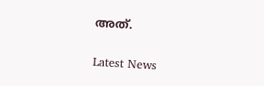അത്.


Latest News